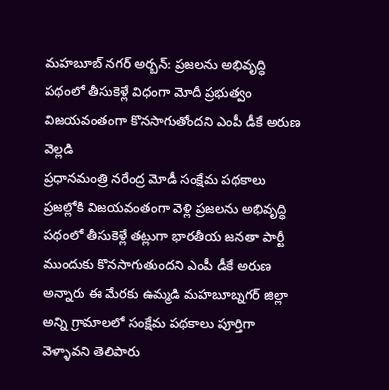మహబూబ్ నగర్ అర్బన్: ప్రజలను అభివృద్ధి పథంలో తీసుకెళ్లే విధంగా మోదీ ప్రభుత్వం విజయవంతంగా కొనసాగుతోందని ఎంపీ డీకే అరుణ వెల్లడి
ప్రధానమంత్రి నరేంద్ర మోడీ సంక్షేమ పథకాలు ప్రజల్లోకి విజయవంతంగా వెళ్లి ప్రజలను అభివృద్ధి పథంలో తీసుకెళ్లే తట్లుగా భారతీయ జనతా పార్టీ ముందుకు కొనసాగుతుందని ఎంపీ డీకే అరుణ అన్నారు ఈ మేరకు ఉమ్మడి మహబూబ్నగర్ జిల్లా అన్ని గ్రామాలలో సంక్షేమ పథకాలు పూర్తిగా వెళ్ళావని తెలిపారు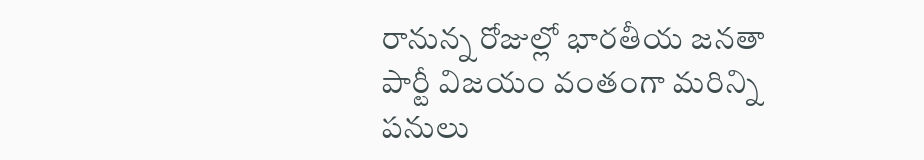రానున్న రోజుల్లో భారతీయ జనతా పార్టీ విజయం వంతంగా మరిన్ని పనులు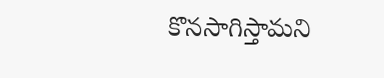కొనసాగిస్తామని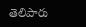తెలిపారు